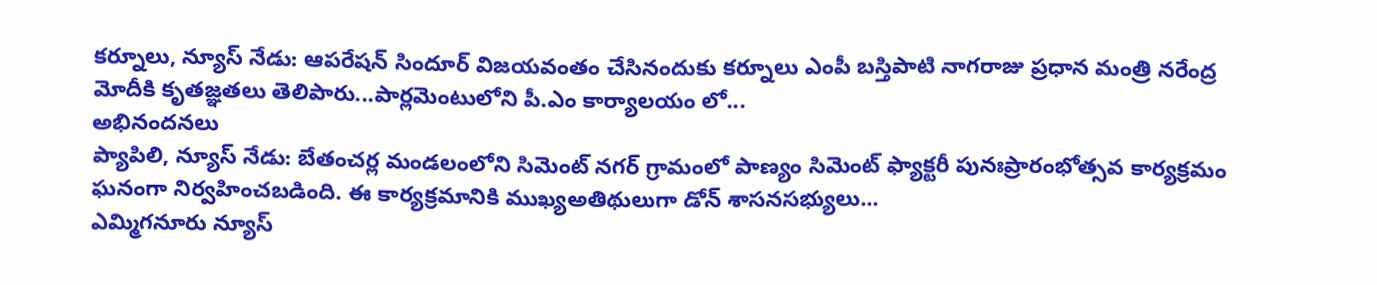కర్నూలు, న్యూస్ నేడు: ఆపరేషన్ సిందూర్ విజయవంతం చేసినందుకు కర్నూలు ఎంపీ బస్తిపాటి నాగరాజు ప్రధాన మంత్రి నరేంద్ర మోదీకి కృతజ్ఞతలు తెలిపారు...పార్లమెంటులోని పీ.ఎం కార్యాలయం లో...
అభినందనలు
ప్యాపిలి, న్యూస్ నేడు: బేతంచర్ల మండలంలోని సిమెంట్ నగర్ గ్రామంలో పాణ్యం సిమెంట్ ఫ్యాక్టరీ పునఃప్రారంభోత్సవ కార్యక్రమం ఘనంగా నిర్వహించబడింది. ఈ కార్యక్రమానికి ముఖ్యఅతిథులుగా డోన్ శాసనసభ్యులు...
ఎమ్మిగనూరు న్యూస్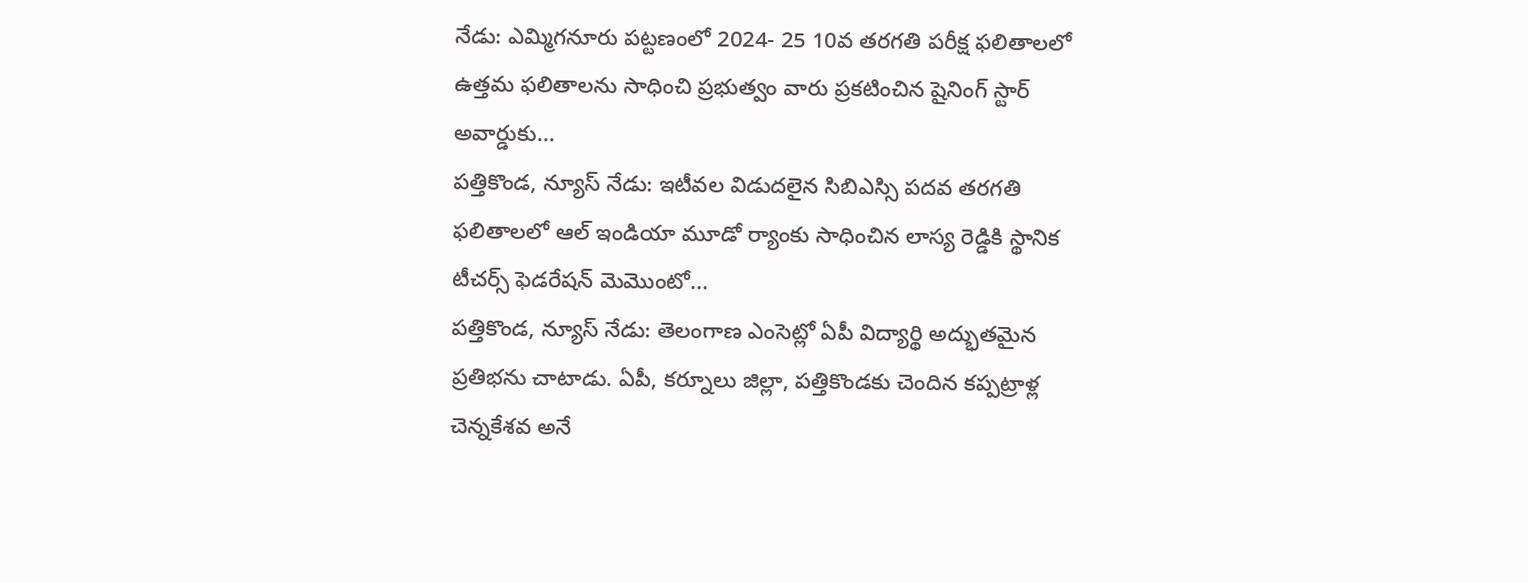నేడు: ఎమ్మిగనూరు పట్టణంలో 2024- 25 10వ తరగతి పరీక్ష ఫలితాలలో ఉత్తమ ఫలితాలను సాధించి ప్రభుత్వం వారు ప్రకటించిన షైనింగ్ స్టార్ అవార్డుకు...
పత్తికొండ, న్యూస్ నేడు: ఇటీవల విడుదలైన సిబిఎస్సి పదవ తరగతి ఫలితాలలో ఆల్ ఇండియా మూడో ర్యాంకు సాధించిన లాస్య రెడ్డికి స్థానిక టీచర్స్ ఫెడరేషన్ మెమొంటో...
పత్తికొండ, న్యూస్ నేడు: తెలంగాణ ఎంసెట్లో ఏపీ విద్యార్థి అద్భుతమైన ప్రతిభను చాటాడు. ఏపీ, కర్నూలు జిల్లా, పత్తికొండకు చెందిన కప్పట్రాళ్ల చెన్నకేశవ అనే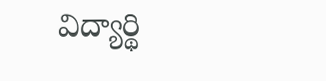విద్యార్థి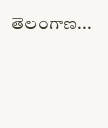తెలంగాణ...